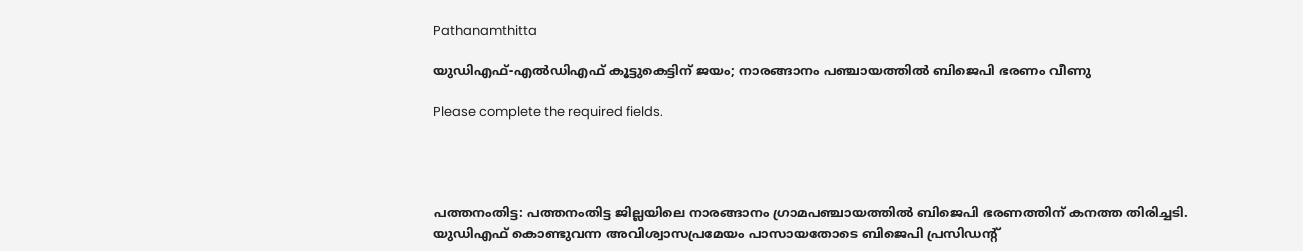Pathanamthitta

യുഡിഎഫ്-എൽഡിഎഫ് കൂട്ടുകെട്ടിന് ജയം; നാരങ്ങാനം പഞ്ചായത്തില്‍ ബിജെപി ഭരണം വീണു

Please complete the required fields.




പത്തനംതിട്ട: പത്തനംതിട്ട ജില്ലയിലെ നാരങ്ങാനം ഗ്രാമപഞ്ചായത്തിൽ ബിജെപി ഭരണത്തിന് കനത്ത തിരിച്ചടി. യുഡിഎഫ് കൊണ്ടുവന്ന അവിശ്വാസപ്രമേയം പാസായതോടെ ബിജെപി പ്രസിഡന്റ്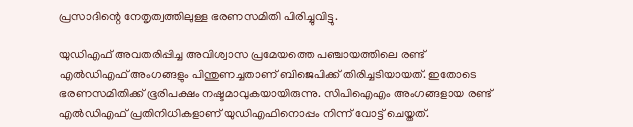പ്രസാദിന്റെ നേതൃത്വത്തിലുള്ള ഭരണസമിതി പിരിച്ചുവിട്ടു.

യുഡിഎഫ് അവതരിപ്പിച്ച അവിശ്വാസ പ്രമേയത്തെ പഞ്ചായത്തിലെ രണ്ട് എൽഡിഎഫ് അംഗങ്ങളും പിന്തുണച്ചതാണ് ബിജെപിക്ക് തിരിച്ചടിയായത്. ഇതോടെ ഭരണസമിതിക്ക് ഭൂരിപക്ഷം നഷ്ടമാവുകയായിരുന്നു. സിപിഐഎം അംഗങ്ങളായ രണ്ട് എൽഡിഎഫ് പ്രതിനിധികളാണ് യുഡിഎഫിനൊപ്പം നിന്ന് വോട്ട് ചെയ്തത്.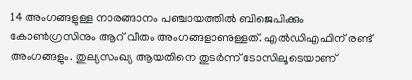14 അംഗങ്ങളുള്ള നാരങ്ങാനം പഞ്ചായത്തിൽ ബിജെപിക്കും കോൺഗ്രസിനും ആറ് വീതം അംഗങ്ങളാണുള്ളത്. എൽഡിഎഫിന് രണ്ട് അംഗങ്ങളും. തുല്യസംഖ്യ ആയതിനെ തുടർന്ന് ടോസിലൂടെയാണ്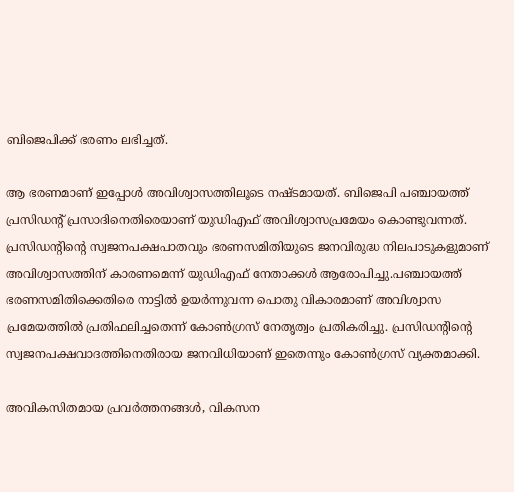ബിജെപിക്ക് ഭരണം ലഭിച്ചത്.

ആ ഭരണമാണ് ഇപ്പോൾ അവിശ്വാസത്തിലൂടെ നഷ്ടമായത്. ബിജെപി പഞ്ചായത്ത് പ്രസിഡന്റ് പ്രസാദിനെതിരെയാണ് യുഡിഎഫ് അവിശ്വാസപ്രമേയം കൊണ്ടുവന്നത്. പ്രസിഡന്റിന്റെ സ്വജനപക്ഷപാതവും ഭരണസമിതിയുടെ ജനവിരുദ്ധ നിലപാടുകളുമാണ് അവിശ്വാസത്തിന് കാരണമെന്ന് യുഡിഎഫ് നേതാക്കൾ ആരോപിച്ചു.പഞ്ചായത്ത് ഭരണസമിതിക്കെതിരെ നാട്ടിൽ ഉയർന്നുവന്ന പൊതു വികാരമാണ് അവിശ്വാസ പ്രമേയത്തിൽ പ്രതിഫലിച്ചതെന്ന് കോൺഗ്രസ് നേതൃത്വം പ്രതികരിച്ചു. പ്രസിഡന്റിന്റെ സ്വജനപക്ഷവാദത്തിനെതിരായ ജനവിധിയാണ് ഇതെന്നും കോൺഗ്രസ് വ്യക്തമാക്കി.

അവികസിതമായ പ്രവർത്തനങ്ങൾ, വികസന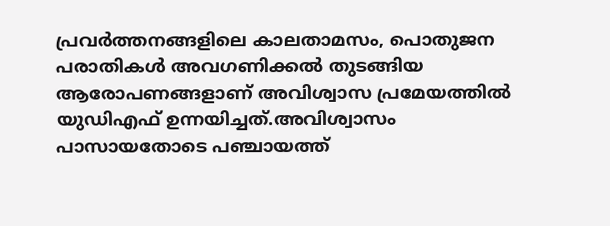പ്രവർത്തനങ്ങളിലെ കാലതാമസം, പൊതുജന പരാതികൾ അവഗണിക്കൽ തുടങ്ങിയ ആരോപണങ്ങളാണ് അവിശ്വാസ പ്രമേയത്തിൽ യുഡിഎഫ് ഉന്നയിച്ചത്.അവിശ്വാസം പാസായതോടെ പഞ്ചായത്ത്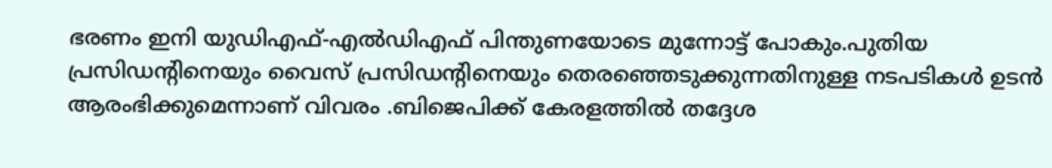ഭരണം ഇനി യുഡിഎഫ്-എൽഡിഎഫ് പിന്തുണയോടെ മുന്നോട്ട് പോകും.പുതിയ പ്രസിഡന്റിനെയും വൈസ് പ്രസിഡന്റിനെയും തെരഞ്ഞെടുക്കുന്നതിനുള്ള നടപടികൾ ഉടൻ ആരംഭിക്കുമെന്നാണ് വിവരം .ബിജെപിക്ക് കേരളത്തിൽ തദ്ദേശ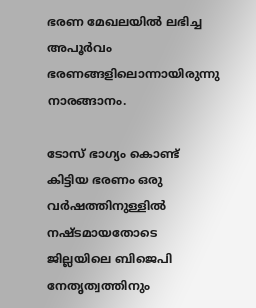ഭരണ മേഖലയിൽ ലഭിച്ച അപൂർവം ഭരണങ്ങളിലൊന്നായിരുന്നു നാരങ്ങാനം.

ടോസ് ഭാഗ്യം കൊണ്ട് കിട്ടിയ ഭരണം ഒരു വർഷത്തിനുള്ളിൽ നഷ്ടമായതോടെ ജില്ലയിലെ ബിജെപി നേതൃത്വത്തിനും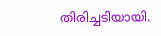തിരിച്ചടിയായി.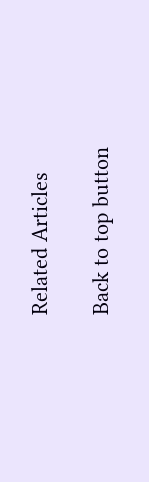Related Articles

Back to top button